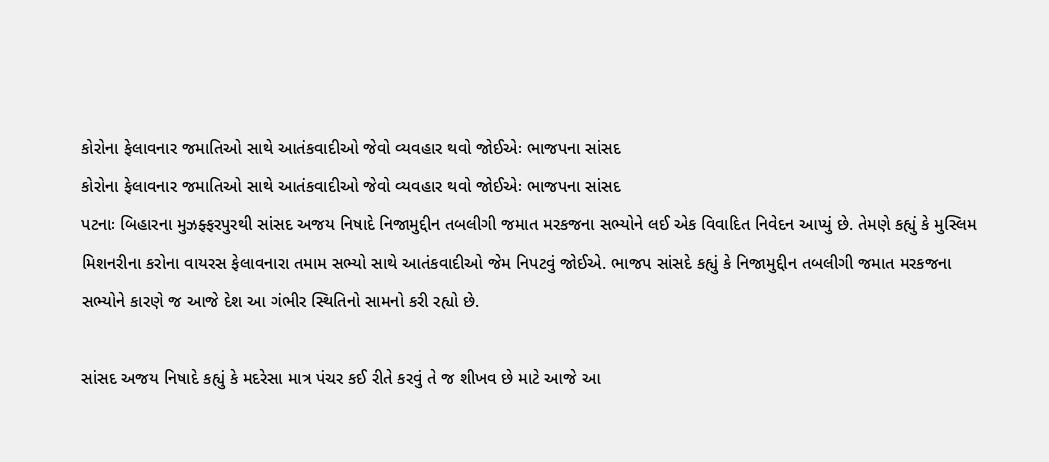કોરોના ફેલાવનાર જમાતિઓ સાથે આતંકવાદીઓ જેવો વ્યવહાર થવો જોઈએઃ ભાજપના સાંસદ
કોરોના ફેલાવનાર જમાતિઓ સાથે આતંકવાદીઓ જેવો વ્યવહાર થવો જોઈએઃ ભાજપના સાંસદ
પટનાઃ બિહારના મુઝફ્ફરપુરથી સાંસદ અજય નિષાદે નિજામુદ્દીન તબલીગી જમાત મરકજના સભ્યોને લઈ એક વિવાદિત નિવેદન આપ્યું છે. તેમણે કહ્યું કે મુસ્લિમ મિશનરીના કરોના વાયરસ ફેલાવનારા તમામ સભ્યો સાથે આતંકવાદીઓ જેમ નિપટવું જોઈએ. ભાજપ સાંસદે કહ્યું કે નિજામુદ્દીન તબલીગી જમાત મરકજના સભ્યોને કારણે જ આજે દેશ આ ગંભીર સ્થિતિનો સામનો કરી રહ્યો છે.

સાંસદ અજય નિષાદે કહ્યું કે મદરેસા માત્ર પંચર કઈ રીતે કરવું તે જ શીખવ છે માટે આજે આ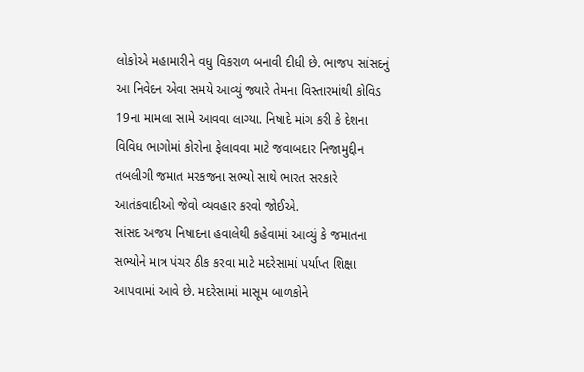લોકોએ મહામારીને વધુ વિકરાળ બનાવી દીધી છે. ભાજપ સાંસદનું આ નિવેદન એવા સમયે આવ્યું જ્યારે તેમના વિસ્તારમાંથી કોવિડ 19ના મામલા સામે આવવા લાગ્યા. નિષાદે માંગ કરી કે દેશના વિવિધ ભાગોમાં કોરોના ફેલાવવા માટે જવાબદાર નિજામુદ્દીન તબલીગી જમાત મરકજના સભ્યો સાથે ભારત સરકારે આતંકવાદીઓ જેવો વ્યવહાર કરવો જોઈએ.
સાંસદ અજય નિષાદના હવાલેથી કહેવામાં આવ્યું કે જમાતના સભ્યોને માત્ર પંચર ઠીક કરવા માટે મદરેસામાં પર્યાપ્ત શિક્ષા આપવામાં આવે છે. મદરેસામાં માસૂમ બાળકોને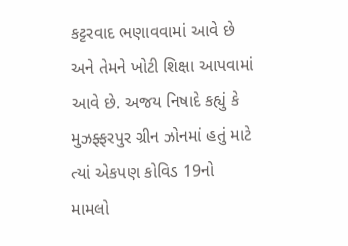કટ્ટરવાદ ભણાવવામાં આવે છે અને તેમને ખોટી શિક્ષા આપવામાં આવે છે. અજય નિષાદે કહ્યું કે મુઝફ્ફરપુર ગ્રીન ઝોનમાં હતું માટે ત્યાં એકપણ કોવિડ 19નો મામલો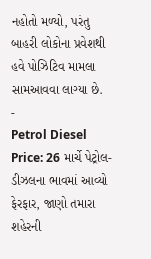નહોતો મળ્યો, પરંતુ બાહરી લોકોના પ્રવેશથી હવે પોઝિટિવ મામલા સામઆવવા લાગ્યા છે.
-
Petrol Diesel Price: 26 માર્ચે પેટ્રોલ-ડીઝલના ભાવમાં આવ્યો ફેરફાર, જાણો તમારા શહેરની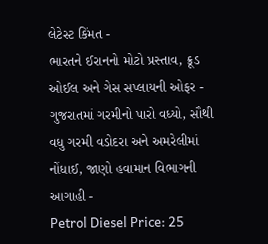લેટેસ્ટ કિંમત -
ભારતને ઈરાનનો મોટો પ્રસ્તાવ, ક્રૂડ ઓઈલ અને ગેસ સપ્લાયની ઓફર -
ગુજરાતમાં ગરમીનો પારો વધ્યો, સૌથી વધુ ગરમી વડોદરા અને અમરેલીમાં નોંધાઈ, જાણો હવામાન વિભાગની આગાહી -
Petrol Diesel Price: 25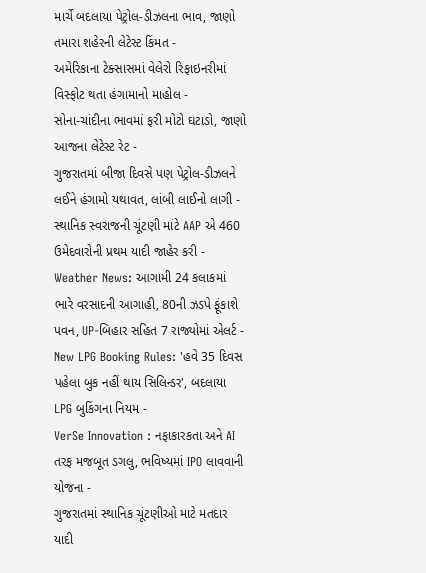માર્ચે બદલાયા પેટ્રોલ-ડીઝલના ભાવ, જાણો તમારા શહેરની લેટેસ્ટ કિંમત -
અમેરિકાના ટેક્સાસમાં વેલેરો રિફાઇનરીમાં વિસ્ફોટ થતા હંગામાનો માહોલ -
સોના-ચાંદીના ભાવમાં ફરી મોટો ઘટાડો, જાણો આજના લેટેસ્ટ રેટ -
ગુજરાતમાં બીજા દિવસે પણ પેટ્રોલ-ડીઝલને લઈને હંગામો યથાવત, લાંબી લાઈનો લાગી -
સ્થાનિક સ્વરાજની ચૂંટણી માંટે AAP એ 460 ઉમેદવારોની પ્રથમ યાદી જાહેર કરી -
Weather News: આગામી 24 કલાકમાં ભારે વરસાદની આગાહી, 80ની ઝડપે ફૂંકાશે પવન, UP-બિહાર સહિત 7 રાજ્યોમાં એલર્ટ -
New LPG Booking Rules: 'હવે 35 દિવસ પહેલા બુક નહીં થાય સિલિન્ડર', બદલાયા LPG બુકિંગના નિયમ -
VerSe Innovation : નફાકારકતા અને AI તરફ મજબૂત ડગલુ, ભવિષ્યમાં IPO લાવવાની યોજના -
ગુજરાતમાં સ્થાનિક ચૂંટણીઓ માટે મતદાર યાદી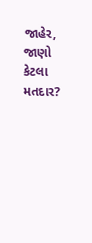જાહેર, જાણો કેટલા મતદાર?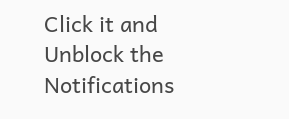Click it and Unblock the Notifications